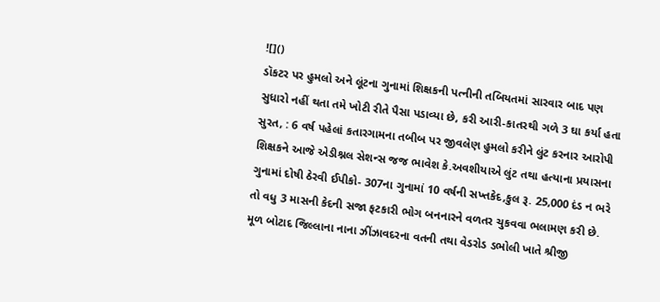![]()
ડૉકટર પર હુમલો અને લૂંટના ગુનામાં શિક્ષકની પત્નીની તબિયતમાં સારવાર બાદ પણ સુધારો નહીં થતા તમે ખોટી રીતે પૈસા પડાવ્યા છે, કરી આરી-કાતરથી ગળે 3 ઘા કર્યા હતા
સુરત, : 6 વર્ષ પહેલાં કતારગામના તબીબ પર જીવલેણ હુમલો કરીને લુંટ કરનાર આરોપી શિક્ષકને આજે એડીશ્નલ સેશન્સ જજ ભાવેશ કે.અવશીયાએ લુંટ તથા હત્યાના પ્રયાસના ગુનામાં દોષી ઠેરવી ઈપીકો- 307ના ગુનામાં 10 વર્ષની સખ્તકેદ,કુલ રૂ. 25,000 દંડ ન ભરે તો વધુ 3 માસની કેદની સજા ફટકારી ભોગ બનનારને વળતર ચુકવવા ભલામણ કરી છે.
મૂળ બોટાદ જિલ્લાના નાના ઝીંઝાવદરના વતની તથા વેડરોડ ડભોલી ખાતે શ્રીજી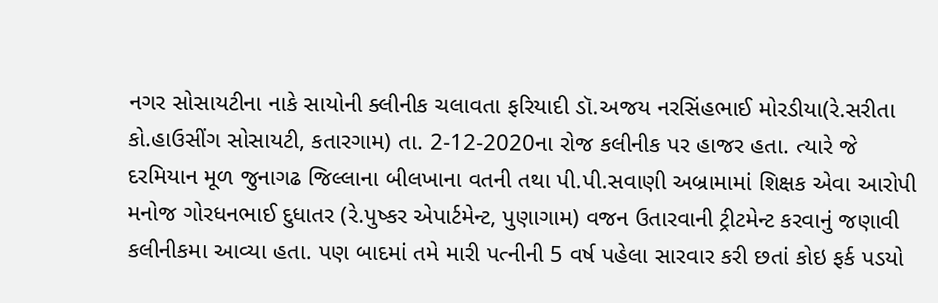નગર સોસાયટીના નાકે સાયોની ક્લીનીક ચલાવતા ફરિયાદી ડૉ.અજય નરસિંહભાઈ મોરડીયા(રે.સરીતા કો.હાઉસીંગ સોસાયટી, કતારગામ) તા. 2-12-2020ના રોજ કલીનીક પર હાજર હતા. ત્યારે જે દરમિયાન મૂળ જુનાગઢ જિલ્લાના બીલખાના વતની તથા પી.પી.સવાણી અબ્રામામાં શિક્ષક એવા આરોપી મનોજ ગોરધનભાઈ દુધાતર (રે.પુષ્કર એપાર્ટમેન્ટ, પુણાગામ) વજન ઉતારવાની ટ્રીટમેન્ટ કરવાનું જણાવી કલીનીકમા આવ્યા હતા. પણ બાદમાં તમે મારી પત્નીની 5 વર્ષ પહેલા સારવાર કરી છતાં કોઇ ફર્ક પડયો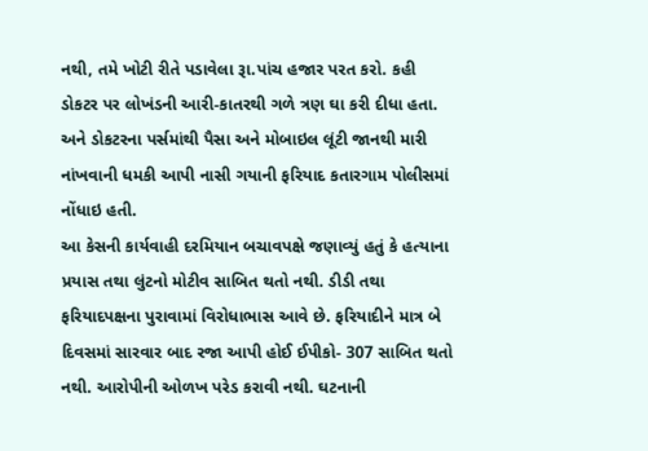નથી, તમે ખોટી રીતે પડાવેલા રૂા.પાંચ હજાર પરત કરો. કહી ડોકટર પર લોખંડની આરી-કાતરથી ગળે ત્રણ ઘા કરી દીધા હતા. અને ડોકટરના પર્સમાંથી પૈસા અને મોબાઇલ લૂંટી જાનથી મારી નાંખવાની ધમકી આપી નાસી ગયાની ફરિયાદ કતારગામ પોલીસમાં નોંધાઇ હતી.
આ કેસની કાર્યવાહી દરમિયાન બચાવપક્ષે જણાવ્યું હતું કે હત્યાના પ્રયાસ તથા લુંટનો મોટીવ સાબિત થતો નથી. ડીડી તથા ફરિયાદપક્ષના પુરાવામાં વિરોધાભાસ આવે છે. ફરિયાદીને માત્ર બે દિવસમાં સારવાર બાદ રજા આપી હોઈ ઈપીકો- 307 સાબિત થતો નથી. આરોપીની ઓળખ પરેડ કરાવી નથી. ઘટનાની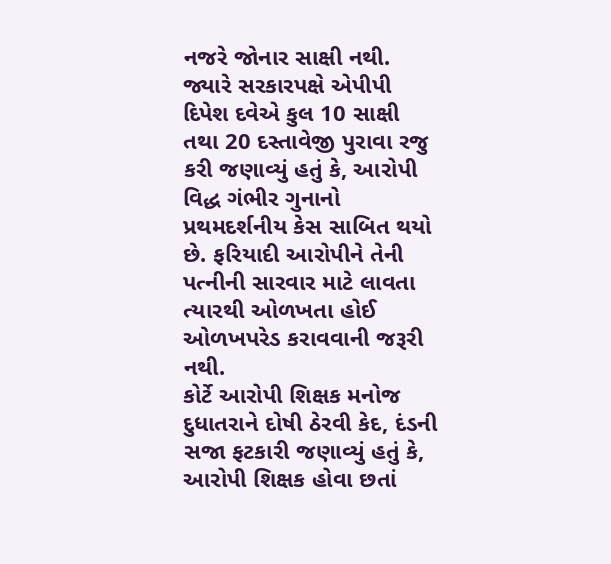નજરે જોનાર સાક્ષી નથી. જ્યારે સરકારપક્ષે એપીપી દિપેશ દવેએ કુલ 10 સાક્ષી તથા 20 દસ્તાવેજી પુરાવા રજુ કરી જણાવ્યું હતું કે, આરોપી વિદ્ધ ગંભીર ગુનાનો પ્રથમદર્શનીય કેસ સાબિત થયો છે. ફરિયાદી આરોપીને તેની પત્નીની સારવાર માટે લાવતા ત્યારથી ઓળખતા હોઈ ઓળખપરેડ કરાવવાની જરૂરી નથી.
કોર્ટે આરોપી શિક્ષક મનોજ દુધાતરાને દોષી ઠેરવી કેદ, દંડની સજા ફટકારી જણાવ્યું હતું કે, આરોપી શિક્ષક હોવા છતાં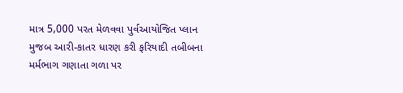માત્ર 5,000 પરત મેળવવા પુર્વઆયોજિત પ્લાન મુજબ આરી-કાતર ધારણ કરી ફરિયાદી તબીબના મર્મભાગ ગણાતા ગળા પર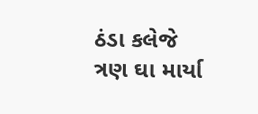ઠંડા કલેજે ત્રણ ઘા માર્યા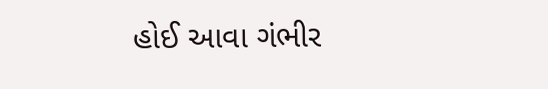હોઈ આવા ગંભીર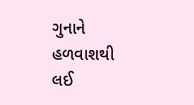ગુનાને હળવાશથી લઈ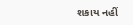શકાય નહીં